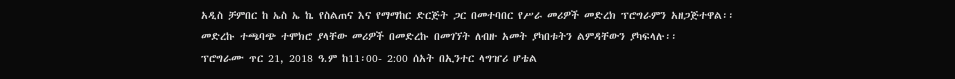አዲስ ቻምበር ከ ኤስ ኤ ኬ የስልጠና እና የማማከር ድርጅት ጋር በመተባበር የሥራ መሪዎች መድረክ ፕሮግራምን አዘጋጅተዋል፡፡
መድረኩ ተጫባጭ ተሞክሮ ያላቸው መሪዎች በመድረኩ በመገኘት ለብዙ አመት ያካበቱትን ልምዳቸውን ያካፍላሉ፡፡
ፕሮግራሙ ጥር 21, 2018 ዓ.ም ከ11፡00- 2:00 ሰአት በኢንተር ላግዠሪ ሆቴል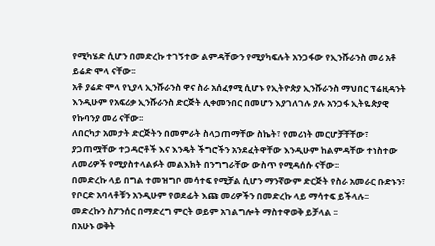የሚካሄድ ሲሆን በመድረኩ ተገኝተው ልምዳቸውን የሚያካፍሉት አንጋፋው የኢንሹራንስ መሪ አቶ ይሬድ ሞላ ናቸው፡፡
አቶ ያሬድ ሞላ የኒያላ ኢንሹራንስ ዋና ስራ አሰፈፃሚ ሲሆኑ የኢትዮጵያ ኢንሹራንስ ማህበር ፕሬዚዳንት እንዲሁም የአፍሪቃ ኢንሹራንስ ድርጅት ሊቀመንበር በመሆን እያገለገሉ ያሉ አንጋፋ ኢትዬጵያዊ የኩባንያ መሪ ናቸው፡፡
ለበርካታ አመታት ድርጅትን በመምራት ስላጋጠማቸው ስኬት፣ የመሪነት መርሆቻቸቸው፣ ያጋጠሟቸው ተጋዳሮቶች እና እንዴት ችግሮችን አንደፈትዋቸው እንዲሁም ከልምዳቸው ተነስተው ለመሪዎች የሚያስተላልፉት መልእክት በንግግራቸው ውስጥ የሚዳሰሱ ናቸው፡፡
በመድረኩ ላይ በግል ተመዝግቦ መሳተፍ የሚቻል ሲሆን ማንኛውም ድርጅት የስራ አመራር ቡድኑን፣ የቦርድ አባላቶቹን አንዲሁም የወደፊት እጩ መሪዎችን በመድረኩ ላይ ማሳተፍ ይችላሉ፡፡
መድረኩን ስፖንሰር በማድረግ ምርት ወይም አገልግሎት ማስተዋወቅ ይቻላል ፡፡
በአሁኑ ወቅት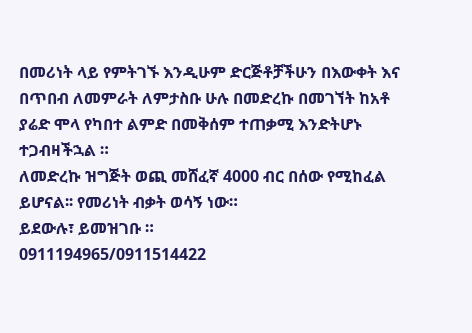በመሪነት ላይ የምትገኙ እንዲሁም ድርጅቶቻችሁን በእውቀት እና በጥበብ ለመምራት ለምታስቡ ሁሉ በመድረኩ በመገኘት ከአቶ ያሬድ ሞላ የካበተ ልምድ በመቅሰም ተጠቃሚ እንድትሆኑ ተጋብዛችኋል ።
ለመድረኩ ዝግጅት ወጪ መሸፈኛ 4000 ብር በሰው የሚከፈል ይሆናል፡፡ የመሪነት ብቃት ወሳኝ ነው።
ይደውሉ፣ ይመዝገቡ ።
0911194965/0911514422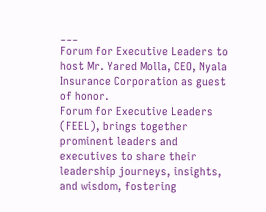___
Forum for Executive Leaders to host Mr. Yared Molla, CEO, Nyala Insurance Corporation as guest of honor.
Forum for Executive Leaders (FEEL), brings together prominent leaders and executives to share their leadership journeys, insights, and wisdom, fostering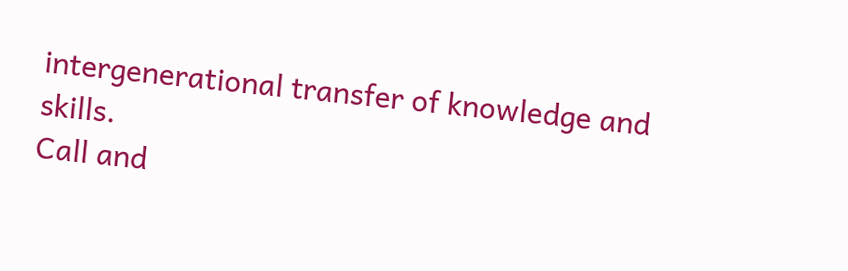intergenerational transfer of knowledge and skills.
Call and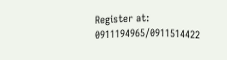Register at: 0911194965/0911514422